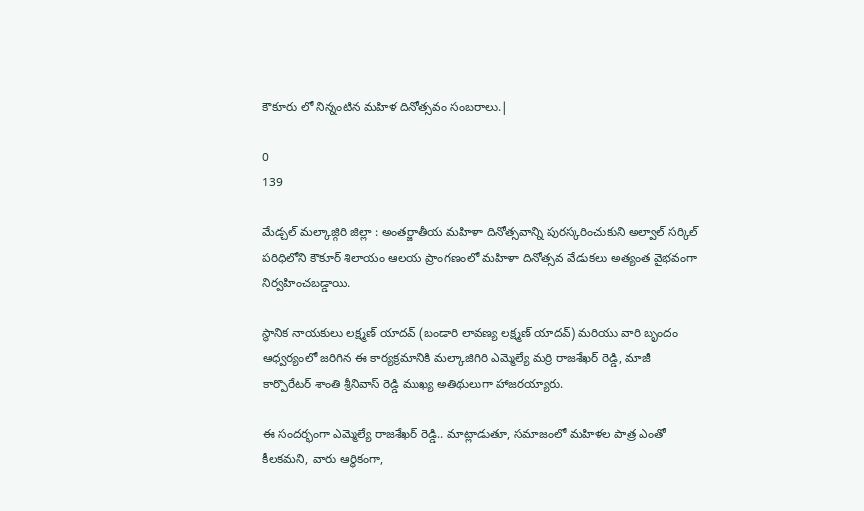కౌకూరు లో నిన్నంటిన మహిళ దినోత్సవం సంబరాలు.|

0
139

మేడ్చల్ మల్కాజ్గిరి జిల్లా : అంతర్జాతీయ మహిళా దినోత్సవాన్ని పురస్కరించుకుని అల్వాల్ సర్కిల్ పరిధిలోని కౌకూర్ శిలాయం ఆలయ ప్రాంగణంలో మహిళా దినోత్సవ వేడుకలు అత్యంత వైభవంగా నిర్వహించబడ్డాయి.

స్థానిక నాయకులు లక్ష్మణ్ యాదవ్ (బండారి లావణ్య లక్ష్మణ్ యాదవ్) మరియు వారి బృందం ఆధ్వర్యంలో జరిగిన ఈ కార్యక్రమానికి మల్కాజిగిరి ఎమ్మెల్యే మర్రి రాజశేఖర్ రెడ్డి, మాజీ కార్పొరేటర్ శాంతి శ్రీనివాస్ రెడ్డి ముఖ్య అతిథులుగా హాజరయ్యారు.

ఈ సందర్భంగా ఎమ్మెల్యే రాజశేఖర్ రెడ్డి.. మాట్లాడుతూ, సమాజంలో మహిళల పాత్ర ఎంతో కీలకమని, వారు ఆర్థికంగా,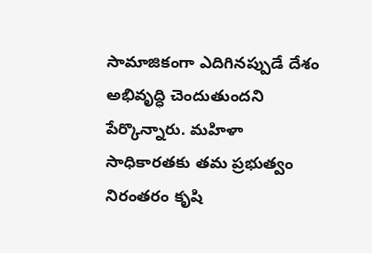సామాజికంగా ఎదిగినప్పుడే దేశం అభివృద్ధి చెందుతుందని పేర్కొన్నారు. మహిళా సాధికారతకు తమ ప్రభుత్వం నిరంతరం కృషి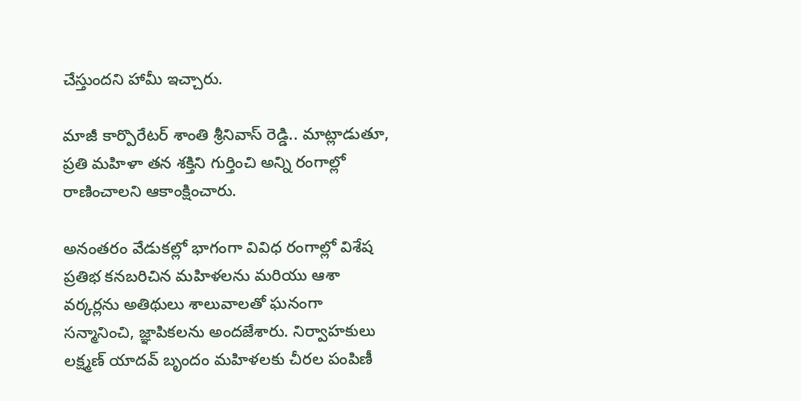చేస్తుందని హామీ ఇచ్చారు.

మాజీ కార్పొరేటర్ శాంతి శ్రీనివాస్ రెడ్డి.. మాట్లాడుతూ, ప్రతి మహిళా తన శక్తిని గుర్తించి అన్ని రంగాల్లో రాణించాలని ఆకాంక్షించారు.

అనంతరం వేడుకల్లో భాగంగా వివిధ రంగాల్లో విశేష ప్రతిభ కనబరిచిన మహిళలను మరియు ఆశా వర్కర్లను అతిథులు శాలువాలతో ఘనంగా సన్మానించి, జ్ఞాపికలను అందజేశారు. నిర్వాహకులు లక్ష్మణ్ యాదవ్ బృందం మహిళలకు చీరల పంపిణీ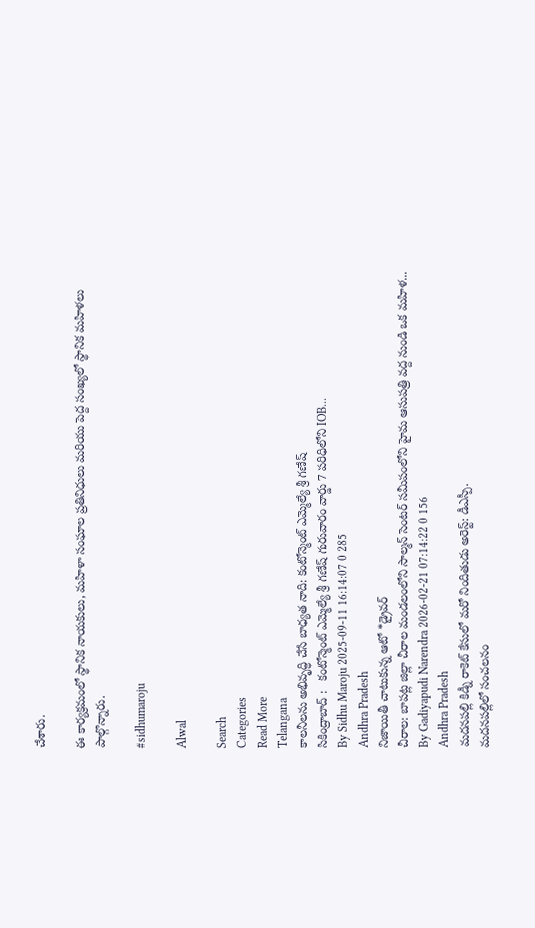చేశారు.

ఈ కార్యక్రమంలో స్థానిక నాయకులు, మహిళా సంఘాల ప్రతినిధులు మరియు పెద్ద సంఖ్యలో స్థానిక మహిళలు పాల్గొన్నారు.

#sidhumaroju

Alwal

Search
Categories
Read More
Telangana
కాలనీలను అభివృద్ధి చేసే బాధ్యత నాది: కంటోన్మెంట్ ఎమ్మెల్యే శ్రీ గణేష్
సికింద్రాబాద్ :   కంటోన్మెంట్ ఎమ్మెల్యే శ్రీ గణేష్ గురువారం వార్డు 7 పరిధిలోని IOB...
By Sidhu Maroju 2025-09-11 16:14:07 0 285
Andhra Pradesh
నిజాయితీ చాటుకున్న ఆటో *డ్రైవర్
చీరాల: బాపట్ల జిల్లా చీరాల మండలంలోని సాల్మన్ సెంటర్ సమీపంలోని హైమ ఆసుపత్రి వద్ద నుండి ఒక మహిళ...
By Gadiyapudi Narendra 2026-02-21 07:14:22 0 156
Andhra Pradesh
మదనపల్లి కిడ్నీ రాకెట్ కేసులో మరో నిందితుడు అరెస్ట్: డీఎస్పీ.
మదనపల్లిలో సంచలనం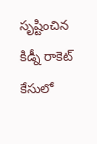సృష్టించిన కిడ్నీ రాకెట్ కేసులో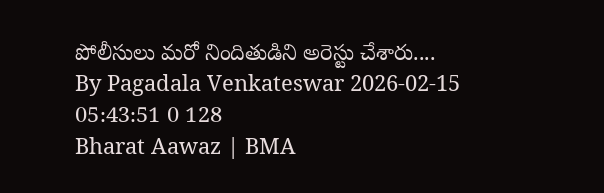పోలీసులు మరో నిందితుడిని అరెస్టు చేశారు....
By Pagadala Venkateswar 2026-02-15 05:43:51 0 128
Bharat Aawaz | BMA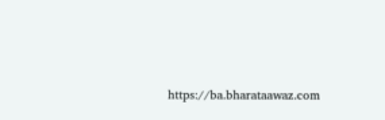https://ba.bharataawaz.com